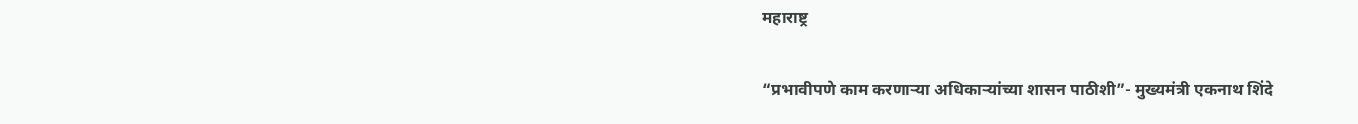महाराष्ट्र

“प्रभावीपणे काम करणाऱ्या अधिकाऱ्यांच्या शासन पाठीशी”- मुख्यमंत्री एकनाथ शिंदे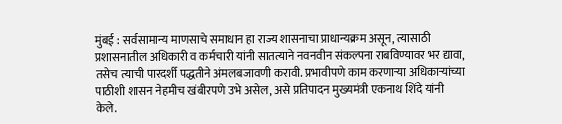मुंबई : सर्वसामान्य माणसाचे समाधान हा राज्य शासनाचा प्राधान्यक्रम असून, त्यासाठी प्रशासनातील अधिकारी व कर्मचारी यांनी सातत्याने नवनवीन संकल्पना राबविण्यावर भर द्यावा, तसेच त्याची पारदर्शी पद्धतीने अंमलबजावणी करावी. प्रभावीपणे काम करणाऱ्या अधिकाऱ्यांच्या पाठीशी शासन नेहमीच खंबीरपणे उभे असेल, असे प्रतिपादन मुख्यमंत्री एकनाथ शिंदे यांनी केले.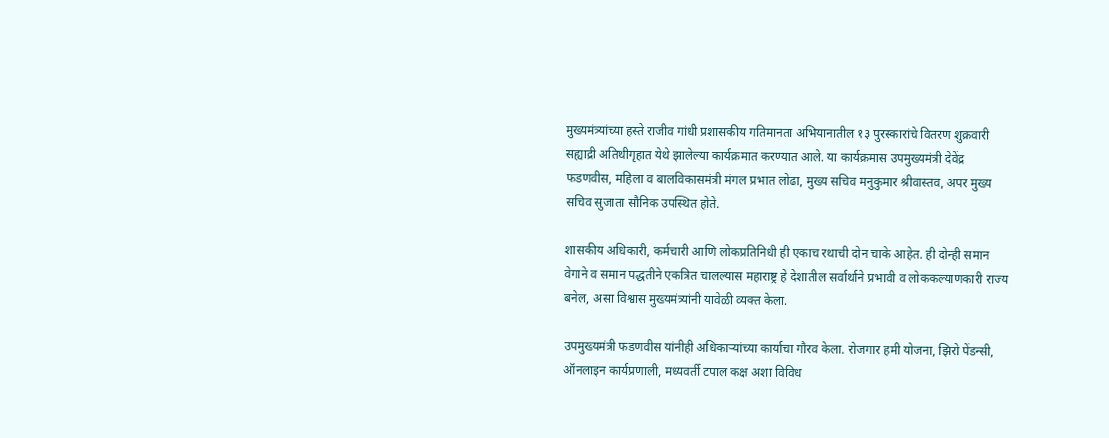मुख्यमंत्र्यांच्या हस्ते राजीव गांधी प्रशासकीय गतिमानता अभियानातील १३ पुरस्कारांचे वितरण शुक्रवारी सह्याद्री अतिथीगृहात येथे झालेल्या कार्यक्रमात करण्यात आले. या कार्यक्रमास उपमुख्यमंत्री देवेंद्र फडणवीस, महिला व बालविकासमंत्री मंगल प्रभात लोढा, मुख्य सचिव मनुकुमार श्रीवास्तव, अपर मुख्य सचिव सुजाता सौनिक उपस्थित होते.

शासकीय अधिकारी, कर्मचारी आणि लोकप्रतिनिधी ही एकाच रथाची दोन चाके आहेत. ही दोन्ही समान वेगाने व समान पद्धतीने एकत्रित चालल्यास महाराष्ट्र हे देशातील सर्वार्थाने प्रभावी व लोककल्याणकारी राज्य बनेल, असा विश्वास मुख्यमंत्र्यांनी यावेळी व्यक्त केला.

उपमुख्यमंत्री फडणवीस यांनीही अधिकाऱ्यांच्या कार्याचा गौरव केला. रोजगार हमी योजना, झिरो पेंडन्सी, ऑनलाइन कार्यप्रणाली, मध्यवर्ती टपाल कक्ष अशा विविध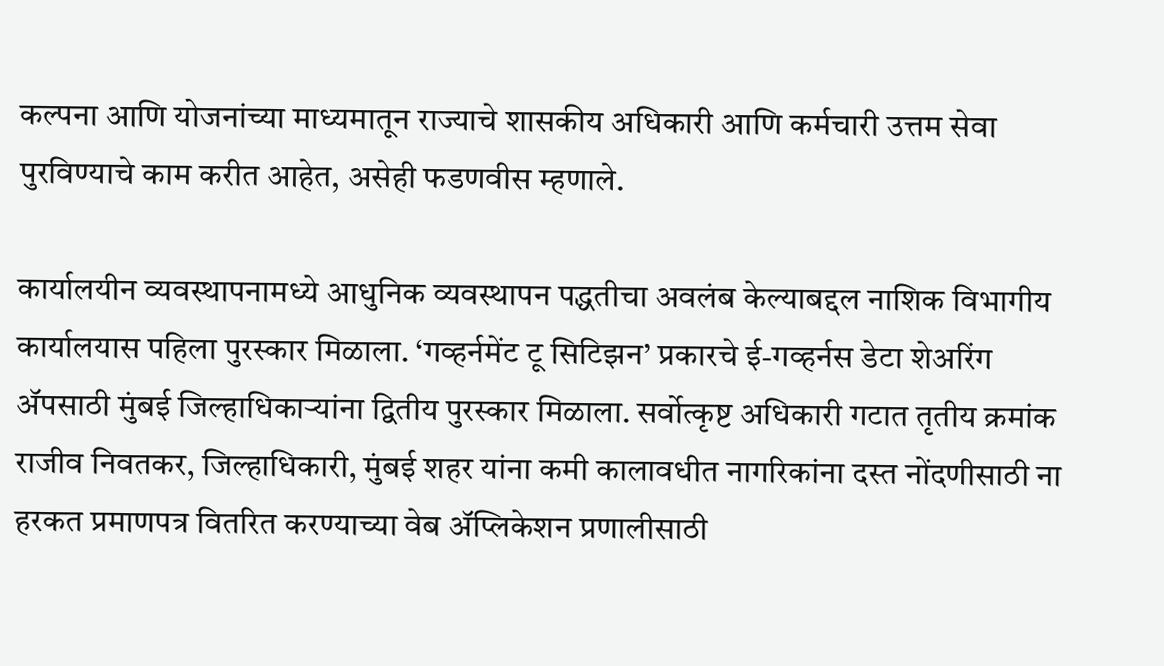कल्पना आणि योजनांच्या माध्यमातून राज्याचे शासकीय अधिकारी आणि कर्मचारी उत्तम सेवा पुरविण्याचे काम करीत आहेत, असेही फडणवीस म्हणाले.

कार्यालयीन व्यवस्थापनामध्ये आधुनिक व्यवस्थापन पद्धतीचा अवलंब केल्याबद्दल नाशिक विभागीय कार्यालयास पहिला पुरस्कार मिळाला. ‘गव्हर्नमेंट टू सिटिझन’ प्रकारचे ई-गव्हर्नस डेटा शेअरिंग ॲपसाठी मुंबई जिल्हाधिकाऱ्यांना द्वितीय पुरस्कार मिळाला. सर्वोत्कृष्ट अधिकारी गटात तृतीय क्रमांक राजीव निवतकर, जिल्हाधिकारी, मुंबई शहर यांना कमी कालावधीत नागरिकांना दस्त नोंदणीसाठी ना हरकत प्रमाणपत्र वितरित करण्याच्या वेब ॲप्लिकेशन प्रणालीसाठी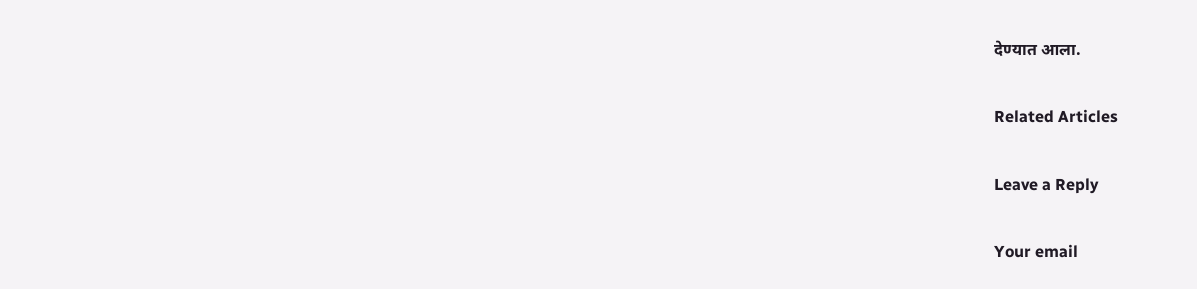देण्यात आला.

Related Articles

Leave a Reply

Your email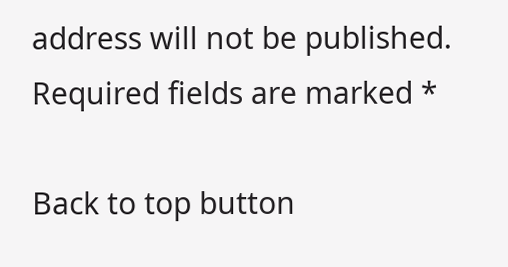address will not be published. Required fields are marked *

Back to top button